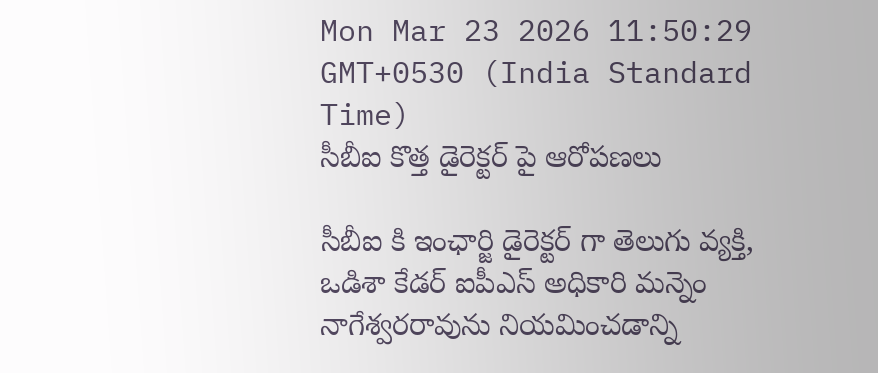Mon Mar 23 2026 11:50:29 GMT+0530 (India Standard Time)
సీబీఐ కొత్త డైరెక్టర్ పై ఆరోపణలు

సీబీఐ కి ఇంఛార్జి డైరెక్టర్ గా తెలుగు వ్యక్తి, ఒడిశా కేడర్ ఐపీఎస్ అధికారి మన్నెం నాగేశ్వరరావును నియమించడాన్ని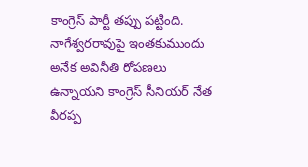కాంగ్రెస్ పార్టీ తప్పు పట్టింది. నాగేశ్వరరావుపై ఇంతకుముందు అనేక అవినీతి రోపణలు ఉన్నాయని కాంగ్రెస్ సీనియర్ నేత వీరప్ప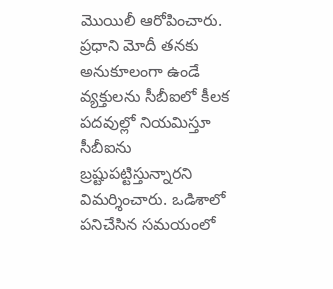మొయిలీ ఆరోపించారు. ప్రధాని మోదీ తనకు అనుకూలంగా ఉండే వ్యక్తులను సీబీఐలో కీలక పదవుల్లో నియమిస్తూ సీబీఐను బ్రష్టుపట్టిస్తున్నారని విమర్శించారు. ఒడిశాలో పనిచేసిన సమయంలో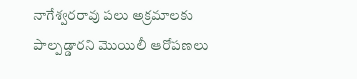నాగేశ్వరరావు పలు అక్రమాలకు పాల్పడ్డారని మొయిలీ ఆరోపణలు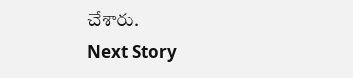చేశారు.
Next Story